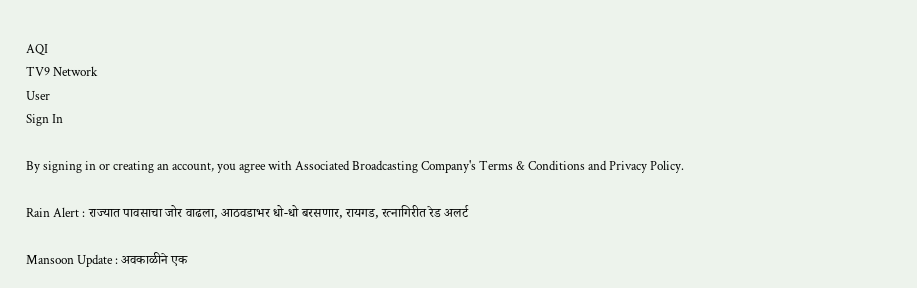AQI
TV9 Network
User
Sign In

By signing in or creating an account, you agree with Associated Broadcasting Company's Terms & Conditions and Privacy Policy.

Rain Alert : राज्यात पावसाचा जोर वाढला, आठवडाभर धो-धो बरसणार, रायगड, रत्नागिरीत रेड अलर्ट

Mansoon Update : अवकाळीने एक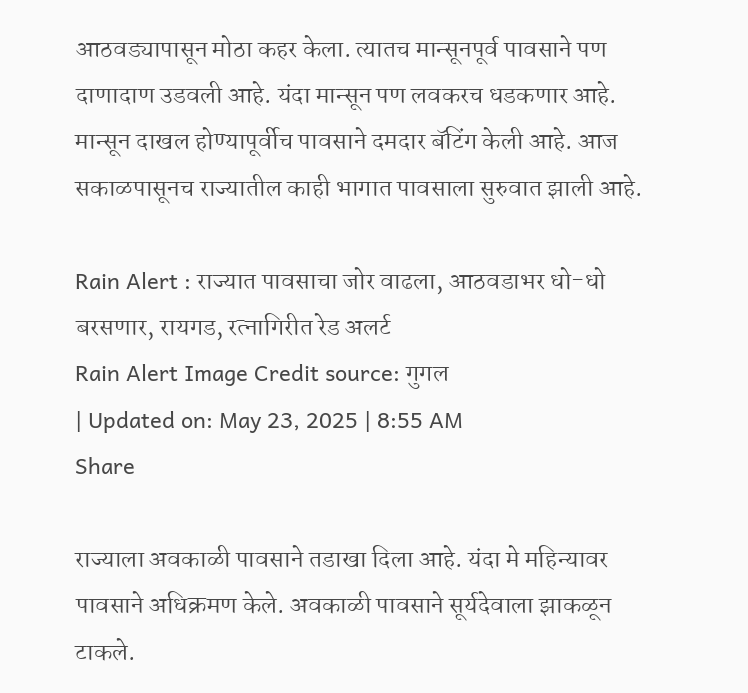आठवड्यापासून मोठा कहर केला. त्यातच मान्सूनपूर्व पावसाने पण दाणादाण उडवली आहे. यंदा मान्सून पण लवकरच धडकणार आहे. मान्सून दाखल होण्यापूर्वीच पावसाने दमदार बॅटिंग केली आहे. आज सकाळपासूनच राज्यातील काही भागात पावसाला सुरुवात झाली आहे.

Rain Alert : राज्यात पावसाचा जोर वाढला, आठवडाभर धो-धो बरसणार, रायगड, रत्नागिरीत रेड अलर्ट
Rain Alert Image Credit source: गुगल
| Updated on: May 23, 2025 | 8:55 AM
Share

राज्याला अवकाळी पावसाने तडाखा दिला आहे. यंदा मे महिन्यावर पावसाने अधिक्रमण केले. अवकाळी पावसाने सूर्यदेवाला झाकळून टाकले.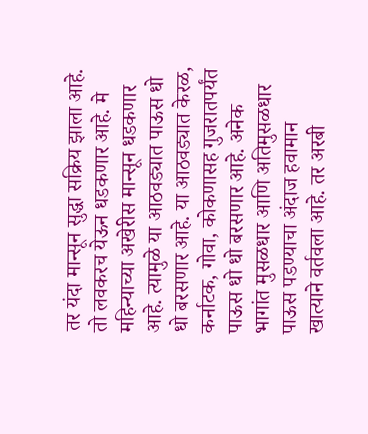तर यंदा मान्सून सुद्धा सक्रिय झाला आहे. तो लवकरच येऊन धडकणार आहे. मे महिन्याच्या अखेरीस मान्सून धडकणार आहे. त्यामुळे या आठवड्यात पाऊस धो धो बरसणार आहे. या आठवड्यात केरळ, कर्नाटक, गोवा, कोकणासह गुजरातपर्यंत पाऊस धो धो बरसणार आहे. अनेक भागांत मुसळधार आणि अतिमुसळधार पाऊस पडण्याचा अंदाज हवामान खात्याने वर्तवला आहे. तर अरबी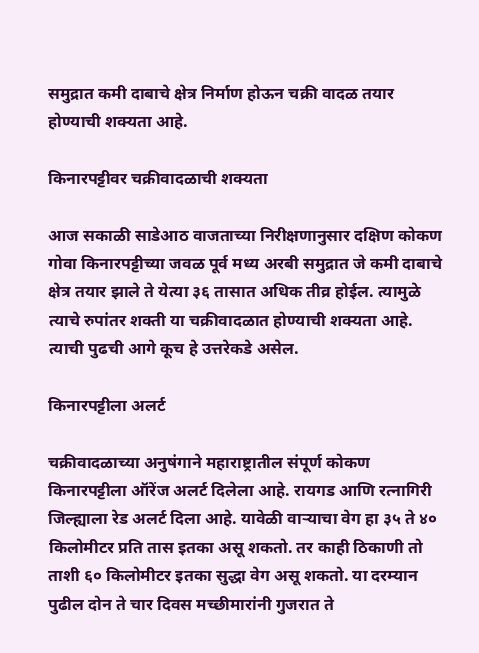समुद्रात कमी दाबाचे क्षेत्र निर्माण होऊन चक्री वादळ तयार होण्याची शक्यता आहे.

किनारपट्टीवर चक्रीवादळाची शक्यता

आज सकाळी साडेआठ वाजताच्या निरीक्षणानुसार दक्षिण कोकण गोवा किनारपट्टीच्या जवळ पूर्व मध्य अरबी समुद्रात जे कमी दाबाचे क्षेत्र तयार झाले ते येत्या ३६ तासात अधिक तीव्र होईल. त्यामुळे त्याचे रुपांतर शक्ती या चक्रीवादळात होण्याची शक्यता आहे. त्याची पुढची आगे कूच हे उत्तरेकडे असेल.

किनारपट्टीला अलर्ट

चक्रीवादळाच्या अनुषंगाने महाराष्ट्रातील संपूर्ण कोकण किनारपट्टीला ऑरेंज अलर्ट दिलेला आहे. रायगड आणि रत्नागिरी जिल्ह्याला रेड अलर्ट दिला आहे. यावेळी वाऱ्याचा वेग हा ३५ ते ४० किलोमीटर प्रति तास इतका असू शकतो. तर काही ठिकाणी तो ताशी ६० किलोमीटर इतका सुद्धा वेग असू शकतो. या दरम्यान पुढील दोन ते चार दिवस मच्छीमारांनी गुजरात ते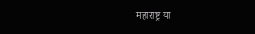महाराष्ट्र या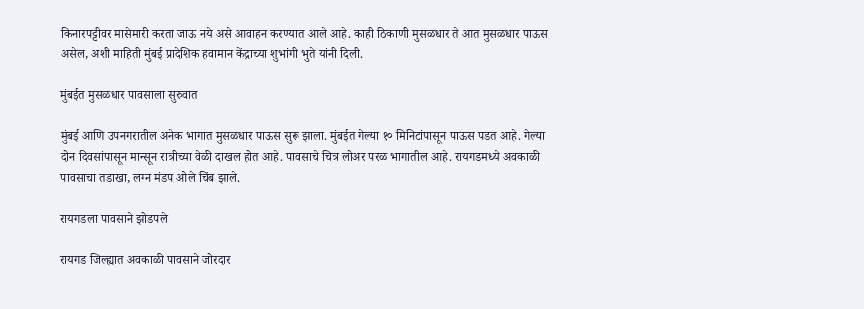किनारपट्टीवर मासेमारी करता जाऊ नये असे आवाहन करण्यात आले आहे. काही ठिकाणी मुसळधार ते आत मुसळधार पाऊस असेल, अशी माहिती मुंबई प्रादेशिक हवामान केंद्राच्या शुभांगी भुते यांनी दिली.

मुंबईत मुसळधार पावसाला सुरुवात

मुंबई आणि उपनगरातील अनेक भागात मुसळधार पाऊस सुरू झाला. मुंबईत गेल्या १० मिनिटांपासून पाऊस पडत आहे. गेल्या दोन दिवसांपासून मान्सून रात्रीच्या वेळी दाखल होत आहे. पावसाचे चित्र लोअर परळ भागातील आहे. रायगडमध्ये अवकाळी पावसाचा तडाखा, लग्न मंडप ओले चिंब झाले.

रायगडला पावसाने झोडपले

रायगड जिल्ह्यात अवकाळी पावसाने जोरदार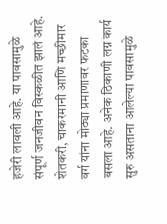हजेरी लावली आहे. या पावसामुळे संपूर्ण जनजीवन विस्कळीत झालं आहे. शेतकरी, चाकरमानी आणि मच्छीमार वर्ग यांना मोठ्या प्रमाणावर फटका बसला आहे. अनेक ठिकाणी लग्न कार्य सुरु असताना आलेल्या पावसामुळे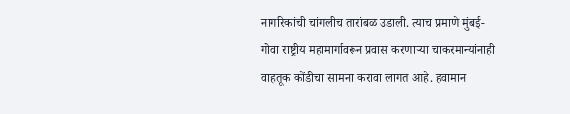नागरिकांची चांगलीच तारांबळ उडाली. त्याच प्रमाणे मुंबई-गोवा राष्ट्रीय महामार्गावरून प्रवास करणाऱ्या चाकरमान्यांनाही वाहतूक कोंडीचा सामना करावा लागत आहे. हवामान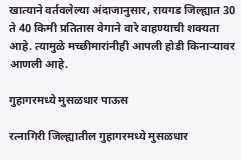खात्याने वर्तवलेल्या अंदाजानुसार, रायगड जिल्ह्यात 30 ते 40 किमी प्रतितास वेगाने वारे वाहण्याची शक्यता आहे. त्यामुळे मच्छीमारांनीही आपली होडी किनाऱ्यावर आणली आहे.

गुहागरमध्ये मुसळधार पाऊस

रत्नागिरी जिल्ह्यातील गुहागरमध्ये मुसळधार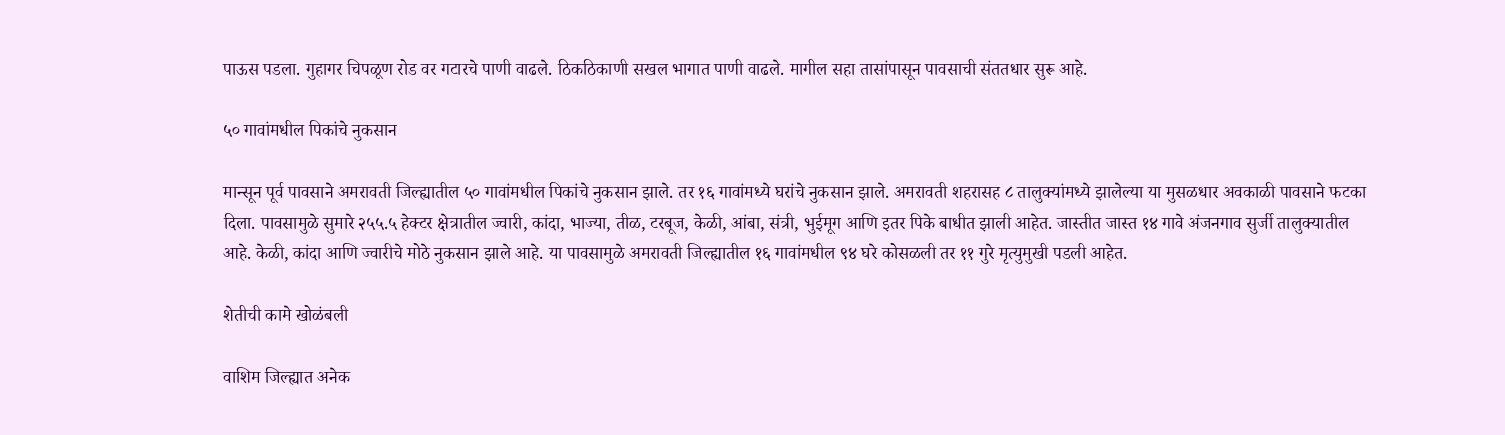पाऊस पडला. गुहागर चिपळूण रोड वर गटारचे पाणी वाढले. ठिकठिकाणी सखल भागात पाणी वाढले. मागील सहा तासांपासून पावसाची संततधार सुरू आहे.

५० गावांमधील पिकांचे नुकसान

मान्सून पूर्व पावसाने अमरावती जिल्ह्यातील ५० गावांमधील पिकांचे नुकसान झाले. तर १६ गावांमध्ये घरांचे नुकसान झाले. अमरावती शहरासह ८ तालुक्यांमध्ये झालेल्या या मुसळधार अवकाळी पावसाने फटका दिला. पावसामुळे सुमारे २५५.५ हेक्टर क्षेत्रातील ज्वारी, कांदा, भाज्या, तीळ, टरबूज, केळी, आंबा, संत्री, भुईमूग आणि इतर पिके बाधीत झाली आहेत. जास्तीत जास्त १४ गावे अंजनगाव सुर्जी तालुक्यातील आहे. केळी, कांदा आणि ज्वारीचे मोठे नुकसान झाले आहे. या पावसामुळे अमरावती जिल्ह्यातील १६ गावांमधील ९४ घरे कोसळली तर ११ गुरे मृत्युमुखी पडली आहेत.

शेतीची कामे खोळंबली

वाशिम जिल्ह्यात अनेक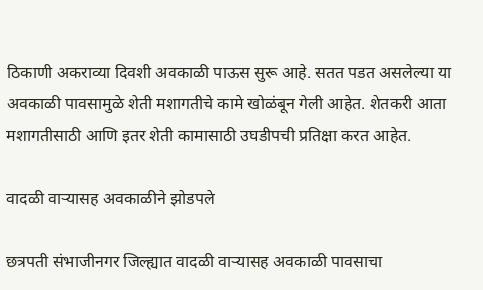ठिकाणी अकराव्या दिवशी अवकाळी पाऊस सुरू आहे. सतत पडत असलेल्या या अवकाळी पावसामुळे शेती मशागतीचे कामे खोळंबून गेली आहेत. शेतकरी आता मशागतीसाठी आणि इतर शेती कामासाठी उघडीपची प्रतिक्षा करत आहेत.

वादळी वाऱ्यासह अवकाळीने झोडपले

छत्रपती संभाजीनगर जिल्ह्यात वादळी वाऱ्यासह अवकाळी पावसाचा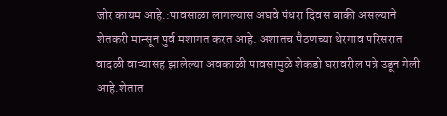जोर कायम आहे.:पावसाळा लागल्यास अघवे पंधरा दिवस बाकी असल्याने शेतकरी मान्सून पुर्व मशागत करत आहे. अशातच पैठणच्या थेरगाव परिसरात वादळी वाऱ्यासह झालेल्या अवकाळी पावसामुळे शेकडो घरावरील पत्रे उडून गेली आहे.शेतात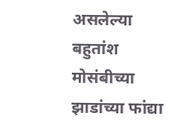असलेल्या बहुतांश मोसंबीच्या झाडांच्या फांद्या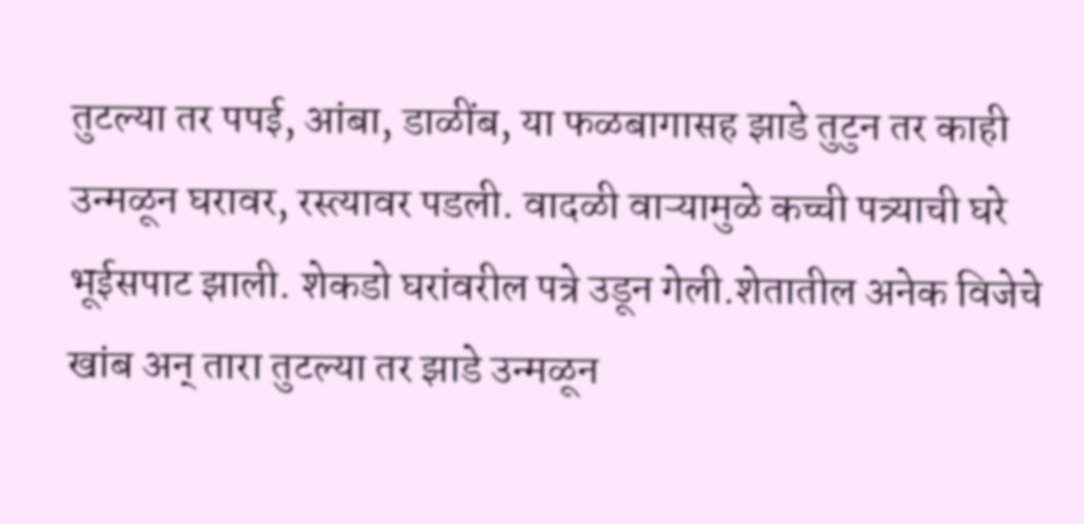तुटल्या तर पपई, आंबा, डाळींब, या फळबागासह झाडे तुटुन तर काही उन्मळून घरावर, रस्त्यावर पडली. वादळी वाऱ्यामुळे कच्ची पत्र्याची घरे भूईसपाट झाली. शेकडो घरांवरील पत्रे उडून गेली.शेतातील अनेक विजेचे खांब अन् तारा तुटल्या तर झाडे उन्मळून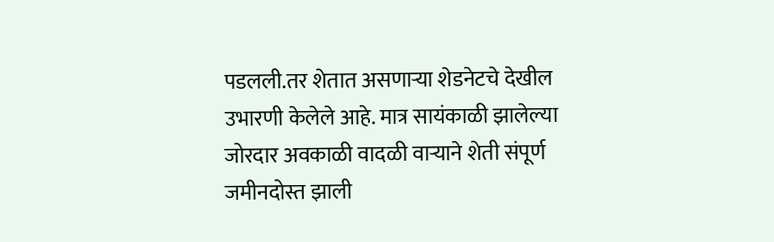पडलली.तर शेतात असणाऱ्या शेडनेटचे देखील उभारणी केलेले आहे. मात्र सायंकाळी झालेल्या जोरदार अवकाळी वादळी वाऱ्याने शेती संपूर्ण जमीनदोस्त झाली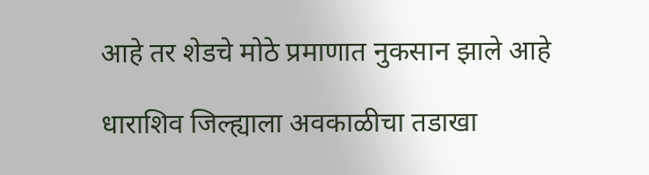आहे तर शेडचे मोठे प्रमाणात नुकसान झाले आहे

धाराशिव जिल्ह्याला अवकाळीचा तडाखा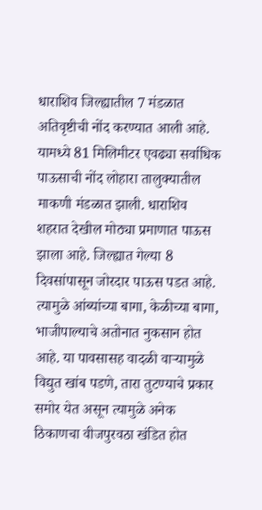धाराशिव जिल्ह्यातील 7 मंडळात अतिवृष्टीची नोंद करण्यात आली आहे. यामध्ये 81 मिलिमीटर एवढ्या सर्वाधिक पाऊसाची नोंद लोहारा तालुक्यातील माकणी मंडळात झाली. धाराशिव शहरात देखील मोठ्या प्रमाणात पाऊस झाला आहे. जिल्ह्यात गेल्या 8 दिवसांपासून जोरदार पाऊस पडत आहे. त्यामुळे आंब्यांच्या बागा, केळीच्या बागा, भाजीपाल्याचे अतोनात नुकसान होत आहे. या पावसासह वादळी वाऱ्यामुळे विद्युत खांब पडणे, तारा तुटण्याचे प्रकार समोर येत असून त्यामुळे अनेक ठिकाणचा वीजपुरवठा खंडित होत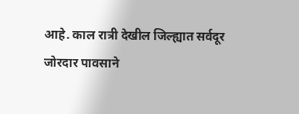आहे. काल रात्री देखील जिल्ह्यात सर्वदूर जोरदार पावसाने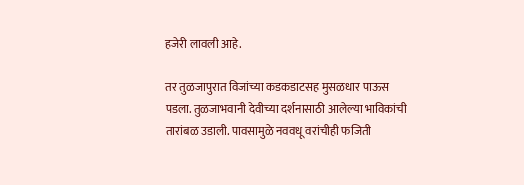हजेरी लावली आहे.

तर तुळजापुरात विजांच्या कडकडाटसह मुसळधार पाऊस पडला. तुळजाभवानी देवीच्या दर्शनासाठी आलेल्या भाविकांची तारांबळ उडाली. पावसामुळे नववधू वरांचीही फजिती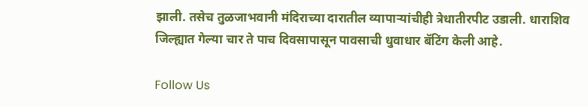झाली. तसेच तुळजाभवानी मंदिराच्या दारातील व्यापाऱ्यांचीही त्रेधातीरपीट उडाली. धाराशिव जिल्ह्यात गेल्या चार ते पाच दिवसापासून पावसाची धुवाधार बॅटिंग केली आहे.

Follow Us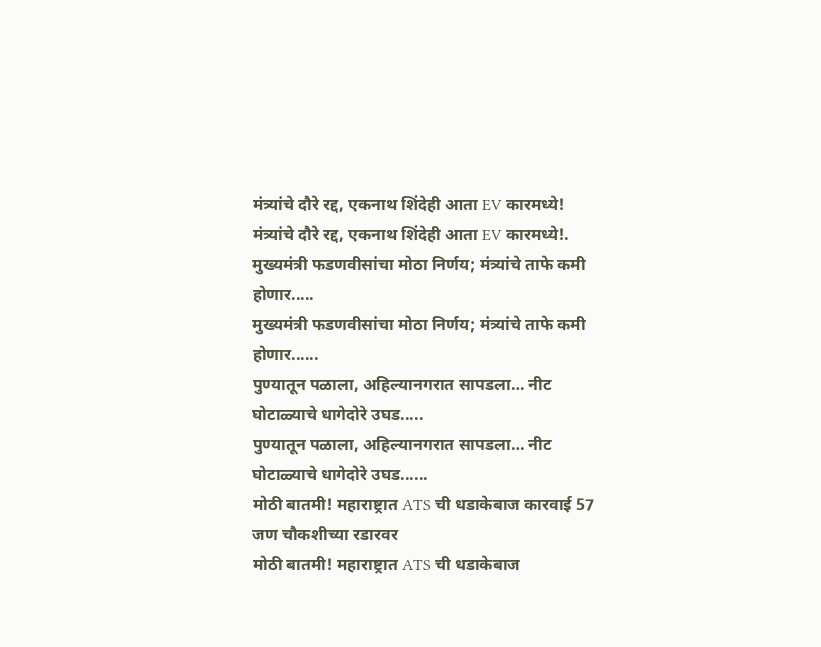मंत्र्यांचे दौरे रद्द, एकनाथ शिंदेही आता EV कारमध्ये!
मंत्र्यांचे दौरे रद्द, एकनाथ शिंदेही आता EV कारमध्ये!.
मुख्यमंत्री फडणवीसांचा मोठा निर्णय; मंत्र्यांचे ताफे कमी होणार.....
मुख्यमंत्री फडणवीसांचा मोठा निर्णय; मंत्र्यांचे ताफे कमी होणार......
पुण्यातून पळाला, अहिल्यानगरात सापडला… नीट घोटाळ्याचे धागेदोरे उघड.....
पुण्यातून पळाला, अहिल्यानगरात सापडला… नीट घोटाळ्याचे धागेदोरे उघड......
मोठी बातमी! महाराष्ट्रात ATS ची धडाकेबाज कारवाई 57 जण चौकशीच्या रडारवर
मोठी बातमी! महाराष्ट्रात ATS ची धडाकेबाज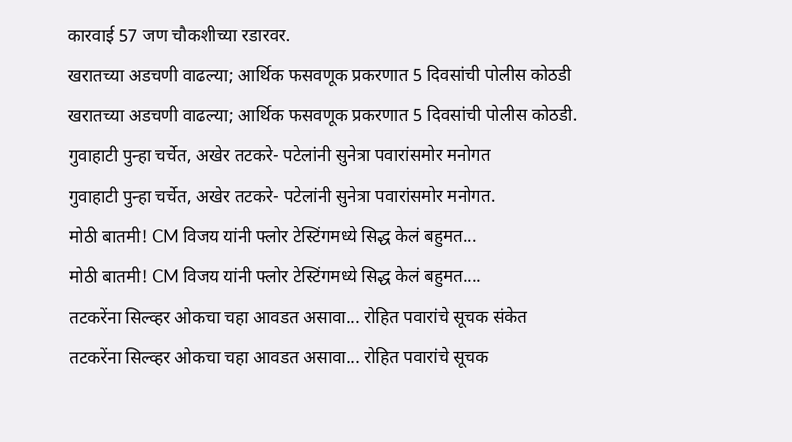कारवाई 57 जण चौकशीच्या रडारवर.
खरातच्या अडचणी वाढल्या; आर्थिक फसवणूक प्रकरणात 5 दिवसांची पोलीस कोठडी
खरातच्या अडचणी वाढल्या; आर्थिक फसवणूक प्रकरणात 5 दिवसांची पोलीस कोठडी.
गुवाहाटी पुन्हा चर्चेत, अखेर तटकरे- पटेलांनी सुनेत्रा पवारांसमोर मनोगत
गुवाहाटी पुन्हा चर्चेत, अखेर तटकरे- पटेलांनी सुनेत्रा पवारांसमोर मनोगत.
मोठी बातमी! CM विजय यांनी फ्लोर टेस्टिंगमध्ये सिद्ध केलं बहुमत...
मोठी बातमी! CM विजय यांनी फ्लोर टेस्टिंगमध्ये सिद्ध केलं बहुमत....
तटकरेंना सिल्व्हर ओकचा चहा आवडत असावा... रोहित पवारांचे सूचक संकेत
तटकरेंना सिल्व्हर ओकचा चहा आवडत असावा... रोहित पवारांचे सूचक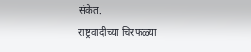संकेत.
राष्ट्रवादीच्या चिरफळ्या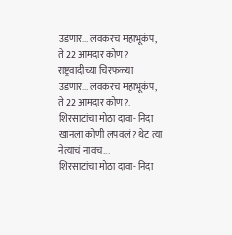उडणार... लवकरच महाभूकंप, ते 22 आमदार कोण?
राष्ट्रवादीच्या चिरफळ्या उडणार... लवकरच महाभूकंप, ते 22 आमदार कोण?.
शिरसाटांचा मोठा दावा- निदा खानला कोणी लपवलं? थेट त्या नेत्याचं नावच...
शिरसाटांचा मोठा दावा- निदा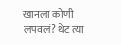खानला कोणी लपवलं? थेट त्या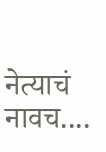नेत्याचं नावच....